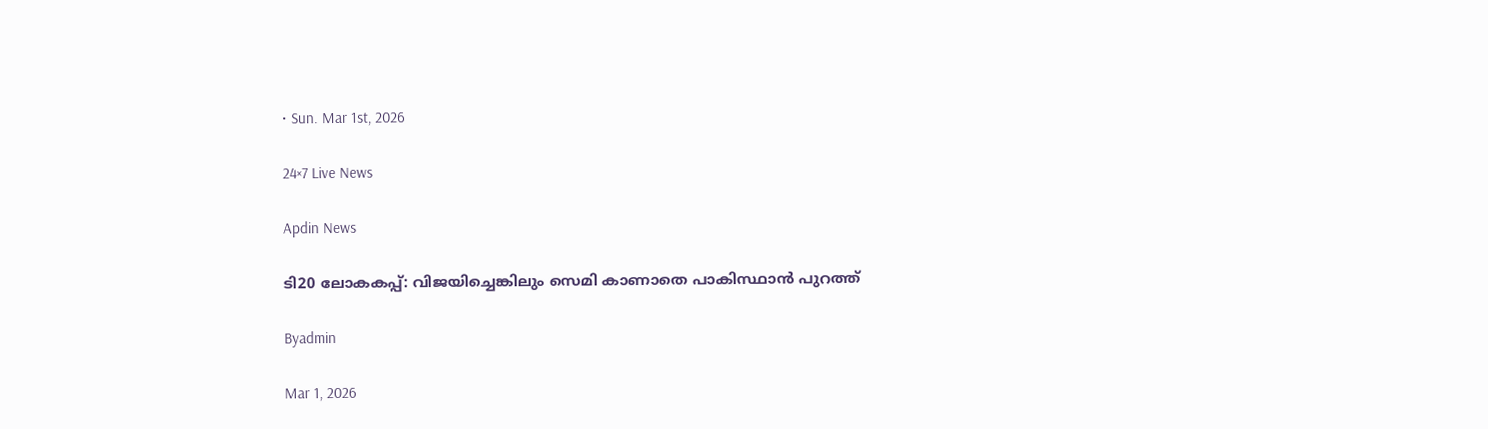• Sun. Mar 1st, 2026

24×7 Live News

Apdin News

ടി20 ലോകകപ്പ്: വിജയിച്ചെങ്കിലും സെമി കാണാതെ പാകിസ്ഥാന്‍ പുറത്ത്

Byadmin

Mar 1, 2026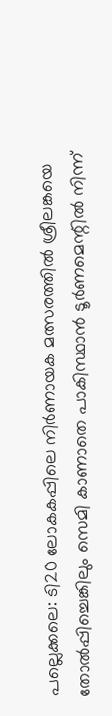പല്ലെക്കലെ: ടി20 ലോകകപ്പിലെ നിര്‍ണായക മത്സരത്തില്‍ ശ്രീലങ്കയെ തോല്‍പ്പിച്ചെങ്കിലും സെമി കാണാതെ പാകിസ്ഥാന്‍ ടൂര്‍ണമെന്റില്‍ നിന്ന്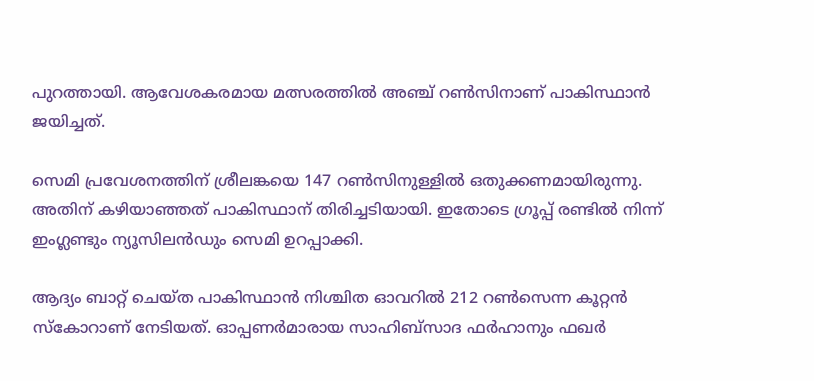പുറത്തായി. ആവേശകരമായ മത്സരത്തില്‍ അഞ്ച് റണ്‍സിനാണ് പാകിസ്ഥാന്‍ ജയിച്ചത്.

സെമി പ്രവേശനത്തിന് ശ്രീലങ്കയെ 147 റണ്‍സിനുള്ളില്‍ ഒതുക്കണമായിരുന്നു. അതിന് കഴിയാഞ്ഞത് പാകിസ്ഥാന് തിരിച്ചടിയായി. ഇതോടെ ഗ്രൂപ്പ് രണ്ടില്‍ നിന്ന് ഇംഗ്ലണ്ടും ന്യൂസിലന്‍ഡും സെമി ഉറപ്പാക്കി.

ആദ്യം ബാറ്റ് ചെയ്ത പാകിസ്ഥാന്‍ നിശ്ചിത ഓവറില്‍ 212 റണ്‍സെന്ന കൂറ്റന്‍ സ്‌കോറാണ് നേടിയത്. ഓപ്പണര്‍മാരായ സാഹിബ്സാദ ഫര്‍ഹാനും ഫഖര്‍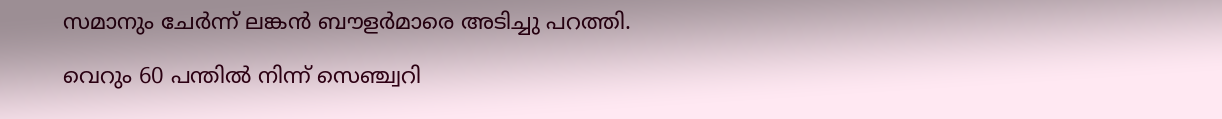സമാനും ചേര്‍ന്ന് ലങ്കന്‍ ബൗളര്‍മാരെ അടിച്ചു പറത്തി.

വെറും 60 പന്തില്‍ നിന്ന് സെഞ്ച്വറി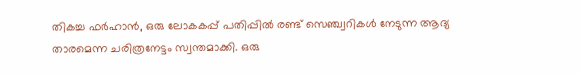തികച്ച ഫര്‍ഹാന്‍, ഒരു ലോകകപ്പ് പതിപ്പില്‍ രണ്ട് സെഞ്ച്വറികള്‍ നേടുന്ന ആദ്യ താരമെന്ന ചരിത്രനേട്ടം സ്വന്തമാക്കി. ഒരു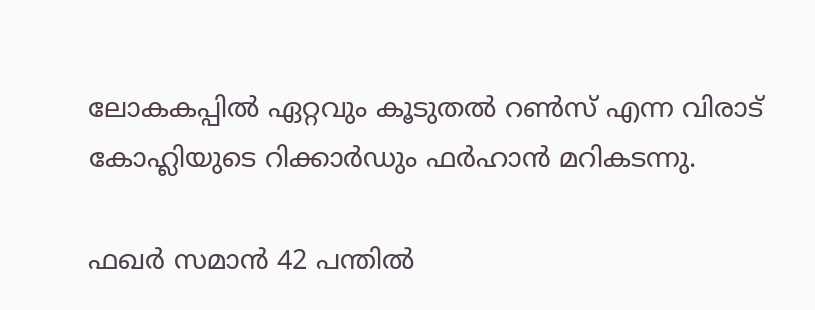ലോകകപ്പില്‍ ഏറ്റവും കൂടുതല്‍ റണ്‍സ് എന്ന വിരാട് കോഹ്ലിയുടെ റിക്കാര്‍ഡും ഫര്‍ഹാന്‍ മറികടന്നു.

ഫഖര്‍ സമാന്‍ 42 പന്തില്‍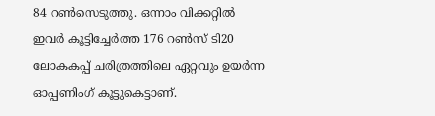84 റണ്‍സെടുത്തു. ഒന്നാം വിക്കറ്റില്‍ ഇവര്‍ കൂട്ടിച്ചേര്‍ത്ത 176 റണ്‍സ് ടി20 ലോകകപ്പ് ചരിത്രത്തിലെ ഏറ്റവും ഉയര്‍ന്ന ഓപ്പണിംഗ് കൂട്ടുകെട്ടാണ്.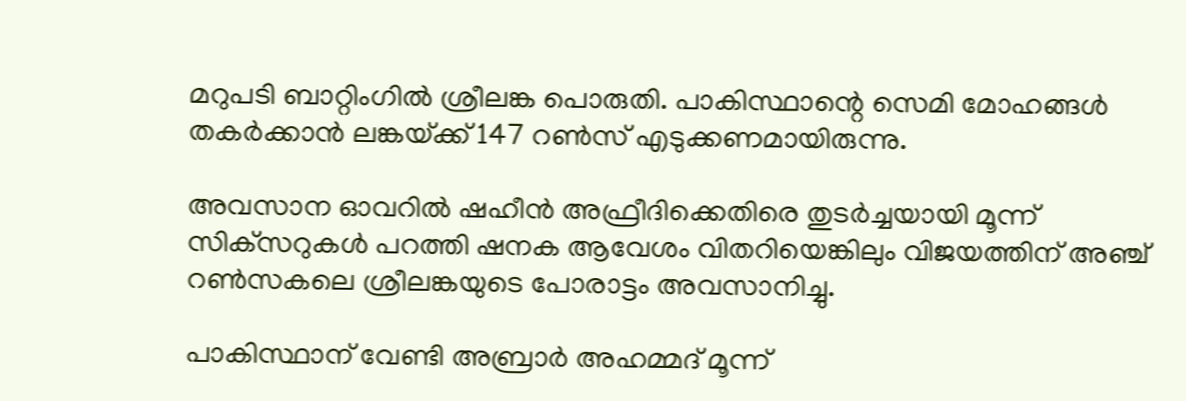മറുപടി ബാറ്റിംഗില്‍ ശ്രീലങ്ക പൊരുതി. പാകിസ്ഥാന്റെ സെമി മോഹങ്ങള്‍ തകര്‍ക്കാന്‍ ലങ്കയ്‌ക്ക് 147 റണ്‍സ് എടുക്കണമായിരുന്നു.

അവസാന ഓവറില്‍ ഷഹീന്‍ അഫ്രീദിക്കെതിരെ തുടര്‍ച്ചയായി മൂന്ന് സിക്‌സറുകള്‍ പറത്തി ഷനക ആവേശം വിതറിയെങ്കിലും വിജയത്തിന് അഞ്ച് റണ്‍സകലെ ശ്രീലങ്കയുടെ പോരാട്ടം അവസാനിച്ചു.

പാകിസ്ഥാന് വേണ്ടി അബ്രാര്‍ അഹമ്മദ് മൂന്ന്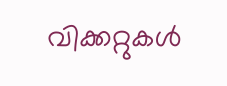വിക്കറ്റുകള്‍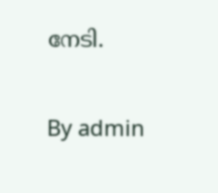നേടി.

By admin